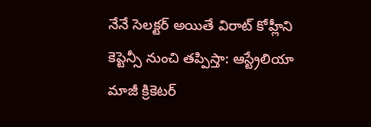నేనే సెలక్టర్ అయితే విరాట్ కోహ్లీని కెప్టెన్సీ నుంచి తప్పిస్తా: ఆస్ట్రేలియా మాజీ క్రికెటర్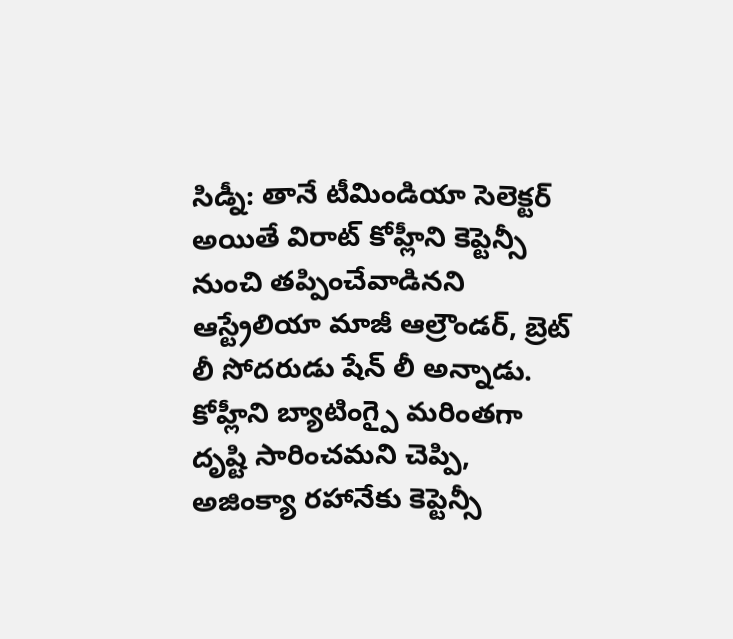సిడ్నీ: తానే టీమిండియా సెలెక్టర్ అయితే విరాట్ కోహ్లీని కెప్టెన్సీ నుంచి తప్పించేవాడినని ఆస్ట్రేలియా మాజీ ఆల్రౌండర్, బ్రెట్ లీ సోదరుడు షేన్ లీ అన్నాడు. కోహ్లీని బ్యాటింగ్పై మరింతగా దృష్టి సారించమని చెప్పి, అజింక్యా రహానేకు కెప్టెన్సీ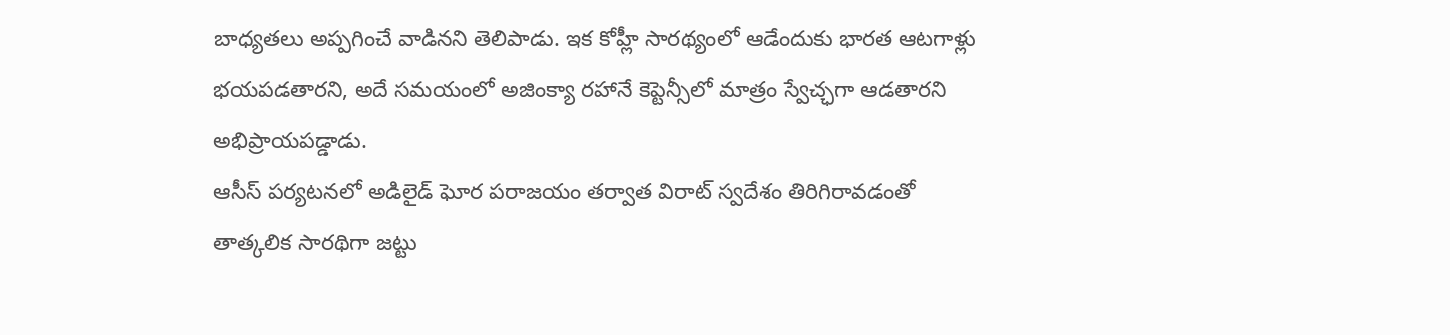బాధ్యతలు అప్పగించే వాడినని తెలిపాడు. ఇక కోహ్లీ సారథ్యంలో ఆడేందుకు భారత ఆటగాళ్లు భయపడతారని, అదే సమయంలో అజింక్యా రహానే కెప్టెన్సీలో మాత్రం స్వేచ్ఛగా ఆడతారని అభిప్రాయపడ్డాడు.
ఆసీస్ పర్యటనలో అడిలైడ్ ఘోర పరాజయం తర్వాత విరాట్ స్వదేశం తిరిగిరావడంతో తాత్కలిక సారథిగా జట్టు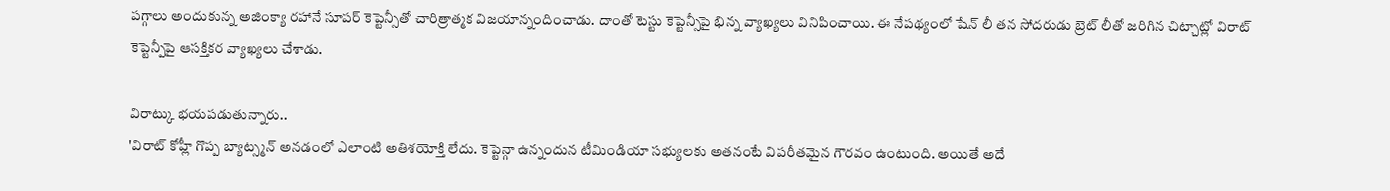పగ్గాలు అందుకున్న అజింక్యా రహానే సూపర్ కెప్టెన్సీతో చారిత్రాత్మక విజయాన్నందించాడు. దాంతో టెస్టు కెప్టెన్సీపై భిన్న వ్యాఖ్యలు వినిపించాయి. ఈ నేపథ్యంలో షేన్ లీ తన సోదరుడు బ్రెట్ లీతో జరిగిన చిట్చాట్లో విరాట్ కెప్టెన్పీపై ఆసక్తికర వ్యాఖ్యలు చేశాడు.

విరాట్కు భయపడుతున్నారు..
'విరాట్ కోహ్లీ గొప్ప బ్యాట్స్మన్ అనడంలో ఎలాంటి అతిశయోక్తి లేదు. కెప్టెన్గా ఉన్నందున టీమిండియా సభ్యులకు అతనంటే విపరీతమైన గౌరవం ఉంటుంది. అయితే అదే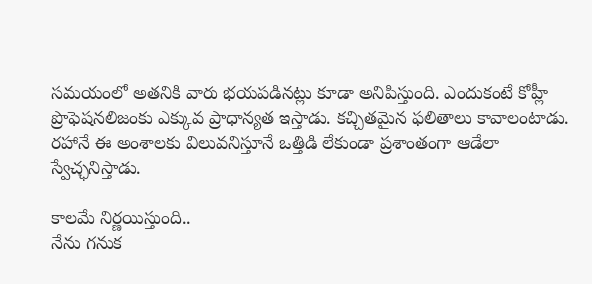సమయంలో అతనికి వారు భయపడినట్లు కూడా అనిపిస్తుంది. ఎందుకంటే కోహ్లీ ప్రొఫెషనలిజంకు ఎక్కువ ప్రాధాన్యత ఇస్తాడు. కచ్చితమైన ఫలితాలు కావాలంటాడు. రహానే ఈ అంశాలకు విలువనిస్తూనే ఒత్తిడి లేకుండా ప్రశాంతంగా ఆడేలా స్వేచ్ఛనిస్తాడు.

కాలమే నిర్ణయిస్తుంది..
నేను గనుక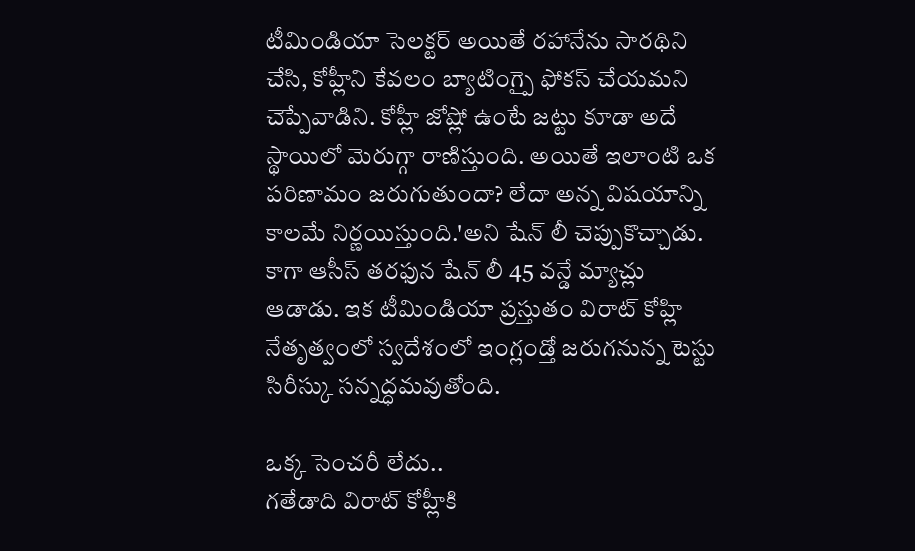టీమిండియా సెలక్టర్ అయితే రహానేను సారథిని చేసి, కోహ్లీని కేవలం బ్యాటింగ్పై ఫోకస్ చేయమని చెప్పేవాడిని. కోహ్లీ జోష్లో ఉంటే జట్టు కూడా అదే స్థాయిలో మెరుగ్గా రాణిస్తుంది. అయితే ఇలాంటి ఒక పరిణామం జరుగుతుందా? లేదా అన్న విషయాన్ని కాలమే నిర్ణయిస్తుంది.'అని షేన్ లీ చెప్పుకొచ్చాడు. కాగా ఆసీస్ తరఫున షేన్ లీ 45 వన్డే మ్యాచ్లు ఆడాడు. ఇక టీమిండియా ప్రస్తుతం విరాట్ కోహ్లి నేతృత్వంలో స్వదేశంలో ఇంగ్లండ్తో జరుగనున్న టెస్టు సిరీస్కు సన్నద్ధమవుతోంది.

ఒక్క సెంచరీ లేదు..
గతేడాది విరాట్ కోహ్లీకి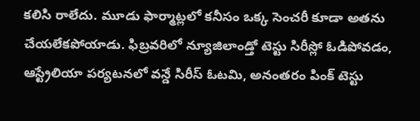కలిసి రాలేదు. మూడు ఫార్మాట్లలో కనీసం ఒక్క సెంచరీ కూడా అతను చేయలేకపోయాడు. ఫిబ్రవరిలో న్యూజిలాండ్తో టెస్టు సిరీస్లో ఓడిపోవడం, ఆస్ట్రేలియా పర్యటనలో వన్డే సిరీస్ ఓటమి, అనంతరం పింక్ టెస్టు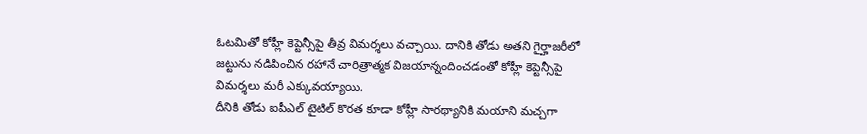ఓటమితో కోహ్లీ కెప్టెన్సీపై తీవ్ర విమర్శలు వచ్చాయి. దానికి తోడు అతని గైర్హాజరీలో జట్టును నడిపించిన రహానే చారిత్రాత్మక విజయాన్నందించడంతో కోహ్లీ కెప్టెన్సీపై విమర్శలు మరీ ఎక్కువయ్యాయి.
దీనికి తోడు ఐపీఎల్ టైటిల్ కొరత కూడా కోహ్లీ సారథ్యానికి మయాని మచ్చగా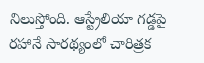నిలుస్తోంది. ఆస్ట్రేలియా గడ్డపై రహానే సారథ్యంలో చారిత్రక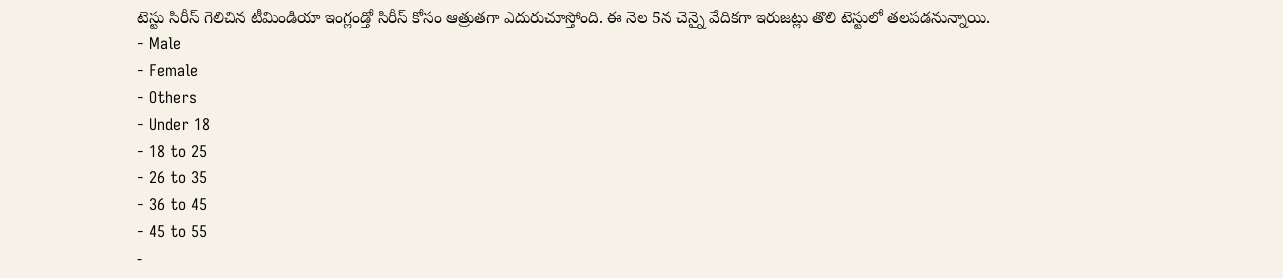టెస్టు సిరీస్ గెలిచిన టీమిండియా ఇంగ్లండ్తో సిరీస్ కోసం ఆత్రుతగా ఎదురుచూస్తోంది. ఈ నెల 5న చెన్నై వేదికగా ఇరుజట్లు తొలి టెస్టులో తలపడనున్నాయి.
- Male
- Female
- Others
- Under 18
- 18 to 25
- 26 to 35
- 36 to 45
- 45 to 55
-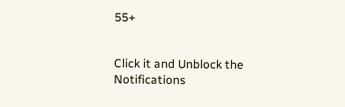55+


Click it and Unblock the Notifications